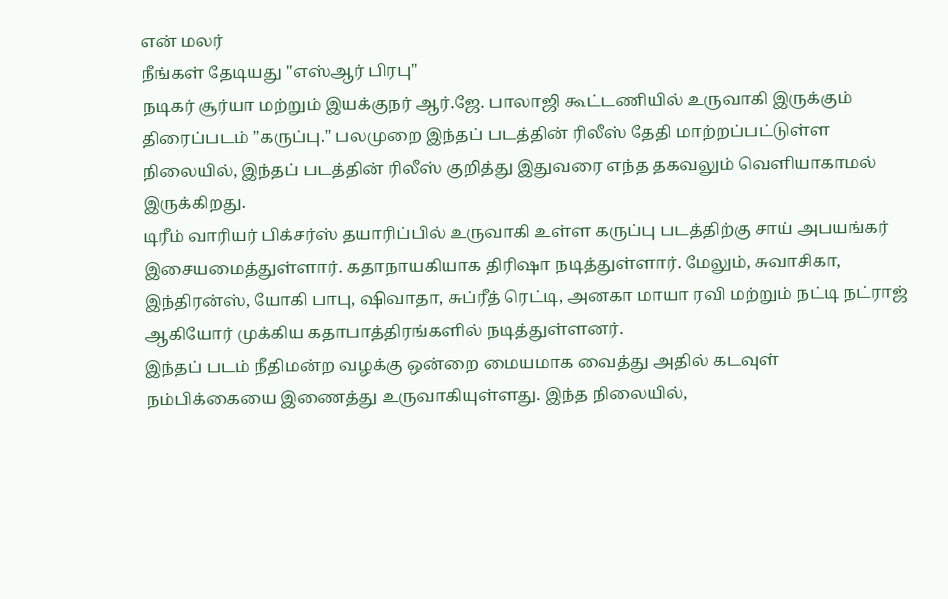என் மலர்
நீங்கள் தேடியது "எஸ்ஆர் பிரபு"
நடிகர் சூர்யா மற்றும் இயக்குநர் ஆர்.ஜே. பாலாஜி கூட்டணியில் உருவாகி இருக்கும் திரைப்படம் "கருப்பு." பலமுறை இந்தப் படத்தின் ரிலீஸ் தேதி மாற்றப்பட்டுள்ள நிலையில், இந்தப் படத்தின் ரிலீஸ் குறித்து இதுவரை எந்த தகவலும் வெளியாகாமல் இருக்கிறது.
டிரீம் வாரியர் பிக்சர்ஸ் தயாரிப்பில் உருவாகி உள்ள கருப்பு படத்திற்கு சாய் அபயங்கர் இசையமைத்துள்ளார். கதாநாயகியாக திரிஷா நடித்துள்ளார். மேலும், சுவாசிகா, இந்திரன்ஸ், யோகி பாபு, ஷிவாதா, சுப்ரீத் ரெட்டி, அனகா மாயா ரவி மற்றும் நட்டி நட்ராஜ் ஆகியோர் முக்கிய கதாபாத்திரங்களில் நடித்துள்ளனர்.
இந்தப் படம் நீதிமன்ற வழக்கு ஒன்றை மையமாக வைத்து அதில் கடவுள் நம்பிக்கையை இணைத்து உருவாகியுள்ளது. இந்த நிலையில்,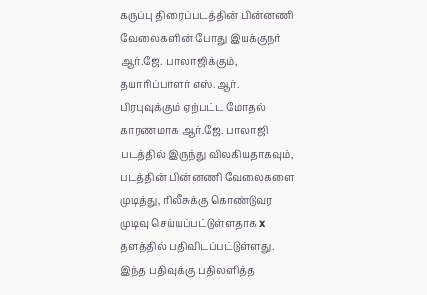கருப்பு திரைப்படத்தின் பின்னணி வேலைகளின் போது இயக்குநர் ஆர்.ஜே. பாலாஜிக்கும், தயாரிப்பாளர் எஸ்.ஆர். பிரபுவுக்கும் ஏற்பட்ட மோதல் காரணமாக ஆர்.ஜே. பாலாஜி படத்தில் இருந்து விலகியதாகவும், படத்தின் பின்னணி வேலைகளை முடித்து, ரிலீசுக்கு கொண்டுவர முடிவு செய்யப்பட்டுள்ளதாக x தளத்தில் பதிவிடப்பட்டுள்ளது.
இந்த பதிவுக்கு பதிலளித்த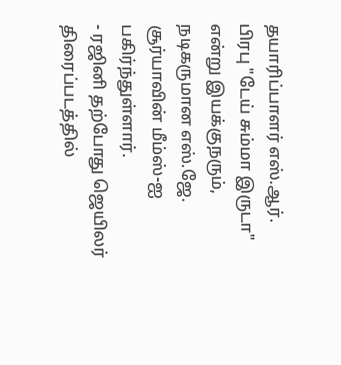தயாரிப்பாளர் எஸ்.ஆர். பிரபு "டேய் சும்மா இருடா" என்று இயக்குநரும், நடிகருமான எஸ்.ஜே. சூர்யாவின் மீம்ஸ்-ஐ பகிர்ந்துள்ளார்.
- ரஜினி தற்போது ஜெயிலர் திரைப்படத்தில்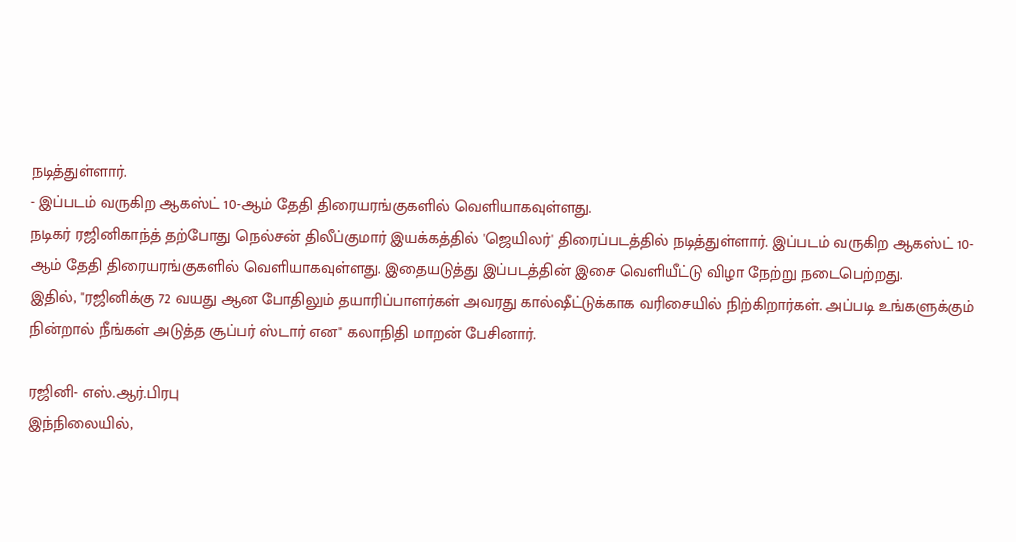நடித்துள்ளார்.
- இப்படம் வருகிற ஆகஸ்ட் 10-ஆம் தேதி திரையரங்குகளில் வெளியாகவுள்ளது.
நடிகர் ரஜினிகாந்த் தற்போது நெல்சன் திலீப்குமார் இயக்கத்தில் 'ஜெயிலர்' திரைப்படத்தில் நடித்துள்ளார். இப்படம் வருகிற ஆகஸ்ட் 10-ஆம் தேதி திரையரங்குகளில் வெளியாகவுள்ளது. இதையடுத்து இப்படத்தின் இசை வெளியீட்டு விழா நேற்று நடைபெற்றது.
இதில், "ரஜினிக்கு 72 வயது ஆன போதிலும் தயாரிப்பாளர்கள் அவரது கால்ஷீட்டுக்காக வரிசையில் நிற்கிறார்கள். அப்படி உங்களுக்கும் நின்றால் நீங்கள் அடுத்த சூப்பர் ஸ்டார் என" கலாநிதி மாறன் பேசினார்.

ரஜினி- எஸ்.ஆர்.பிரபு
இந்நிலையில்,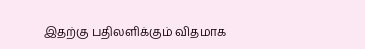இதற்கு பதிலளிக்கும் விதமாக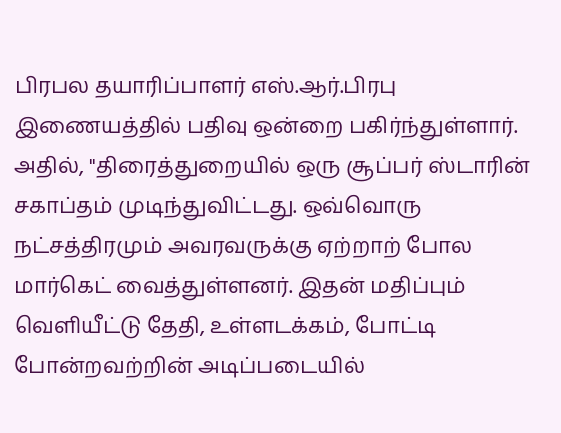பிரபல தயாரிப்பாளர் எஸ்.ஆர்.பிரபு இணையத்தில் பதிவு ஒன்றை பகிர்ந்துள்ளார். அதில், "திரைத்துறையில் ஒரு சூப்பர் ஸ்டாரின் சகாப்தம் முடிந்துவிட்டது. ஒவ்வொரு நட்சத்திரமும் அவரவருக்கு ஏற்றாற் போல மார்கெட் வைத்துள்ளனர். இதன் மதிப்பும் வெளியீட்டு தேதி, உள்ளடக்கம், போட்டி போன்றவற்றின் அடிப்படையில்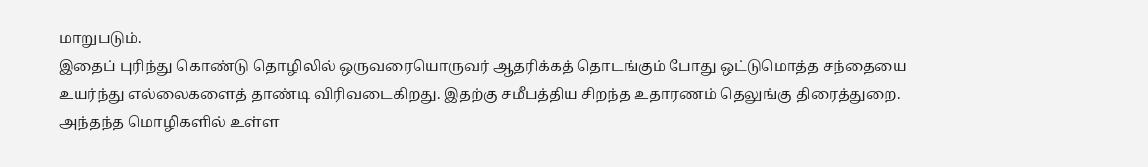மாறுபடும்.
இதைப் புரிந்து கொண்டு தொழிலில் ஒருவரையொருவர் ஆதரிக்கத் தொடங்கும் போது ஒட்டுமொத்த சந்தையை உயர்ந்து எல்லைகளைத் தாண்டி விரிவடைகிறது. இதற்கு சமீபத்திய சிறந்த உதாரணம் தெலுங்கு திரைத்துறை. அந்தந்த மொழிகளில் உள்ள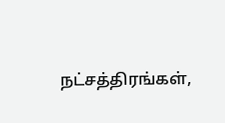நட்சத்திரங்கள்,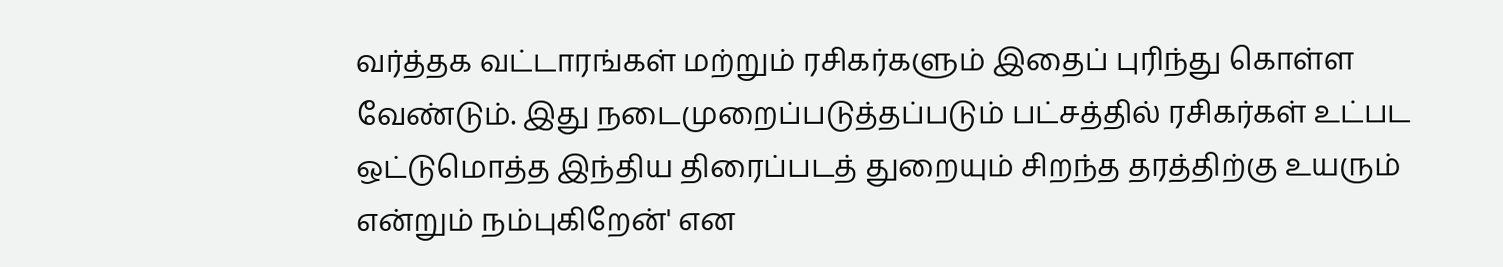வர்த்தக வட்டாரங்கள் மற்றும் ரசிகர்களும் இதைப் புரிந்து கொள்ள வேண்டும். இது நடைமுறைப்படுத்தப்படும் பட்சத்தில் ரசிகர்கள் உட்பட ஒட்டுமொத்த இந்திய திரைப்படத் துறையும் சிறந்த தரத்திற்கு உயரும் என்றும் நம்புகிறேன்' என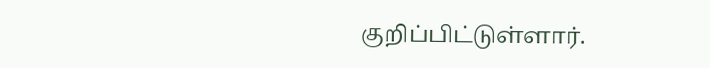குறிப்பிட்டுள்ளார்.